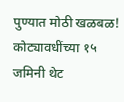पुण्यात मोठी खळबळ! कोट्यावधींच्या १५ जमिनी थेट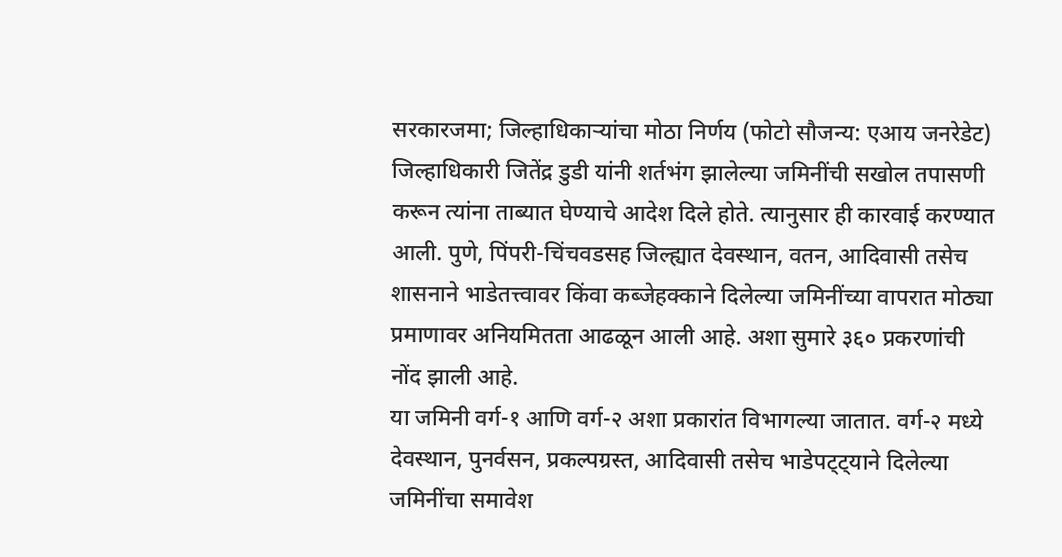सरकारजमा; जिल्हाधिकाऱ्यांचा मोठा निर्णय (फोटो सौजन्य: एआय जनरेडेट)
जिल्हाधिकारी जितेंद्र डुडी यांनी शर्तभंग झालेल्या जमिनींची सखोल तपासणी करून त्यांना ताब्यात घेण्याचे आदेश दिले होते. त्यानुसार ही कारवाई करण्यात आली. पुणे, पिंपरी-चिंचवडसह जिल्ह्यात देवस्थान, वतन, आदिवासी तसेच शासनाने भाडेतत्त्वावर किंवा कब्जेहक्काने दिलेल्या जमिनींच्या वापरात मोठ्या प्रमाणावर अनियमितता आढळून आली आहे. अशा सुमारे ३६० प्रकरणांची नोंद झाली आहे.
या जमिनी वर्ग-१ आणि वर्ग-२ अशा प्रकारांत विभागल्या जातात. वर्ग-२ मध्ये देवस्थान, पुनर्वसन, प्रकल्पग्रस्त, आदिवासी तसेच भाडेपट्ट्याने दिलेल्या जमिनींचा समावेश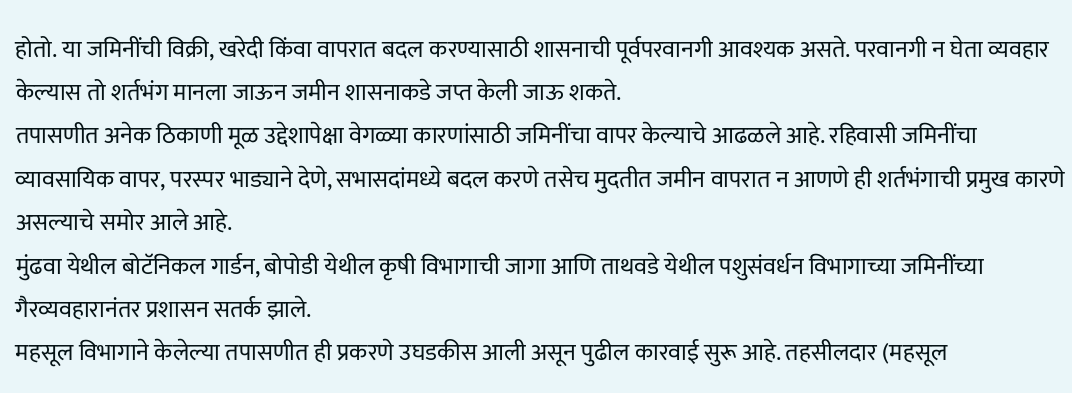होतो. या जमिनींची विक्री, खरेदी किंवा वापरात बदल करण्यासाठी शासनाची पूर्वपरवानगी आवश्यक असते. परवानगी न घेता व्यवहार केल्यास तो शर्तभंग मानला जाऊन जमीन शासनाकडे जप्त केली जाऊ शकते.
तपासणीत अनेक ठिकाणी मूळ उद्देशापेक्षा वेगळ्या कारणांसाठी जमिनींचा वापर केल्याचे आढळले आहे. रहिवासी जमिनींचा व्यावसायिक वापर, परस्पर भाड्याने देणे, सभासदांमध्ये बदल करणे तसेच मुदतीत जमीन वापरात न आणणे ही शर्तभंगाची प्रमुख कारणे असल्याचे समोर आले आहे.
मुंढवा येथील बोटॅनिकल गार्डन, बोपोडी येथील कृषी विभागाची जागा आणि ताथवडे येथील पशुसंवर्धन विभागाच्या जमिनींच्या गैरव्यवहारानंतर प्रशासन सतर्क झाले.
महसूल विभागाने केलेल्या तपासणीत ही प्रकरणे उघडकीस आली असून पुढील कारवाई सुरू आहे. तहसीलदार (महसूल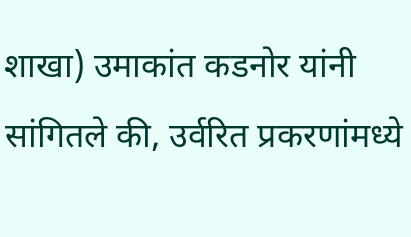शाखा) उमाकांत कडनोर यांनी सांगितले की, उर्वरित प्रकरणांमध्ये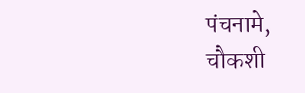पंचनामे, चौकशी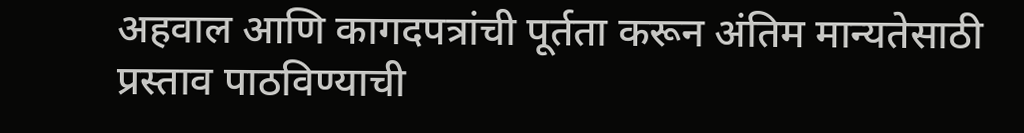अहवाल आणि कागदपत्रांची पूर्तता करून अंतिम मान्यतेसाठी प्रस्ताव पाठविण्याची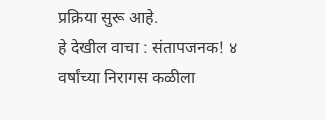प्रक्रिया सुरू आहे.
हे देखील वाचा : संतापजनक! ४ वर्षांच्या निरागस कळीला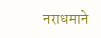नराधमाने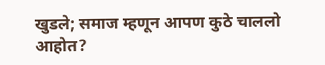खुडले; समाज म्हणून आपण कुठे चाललो आहोत?